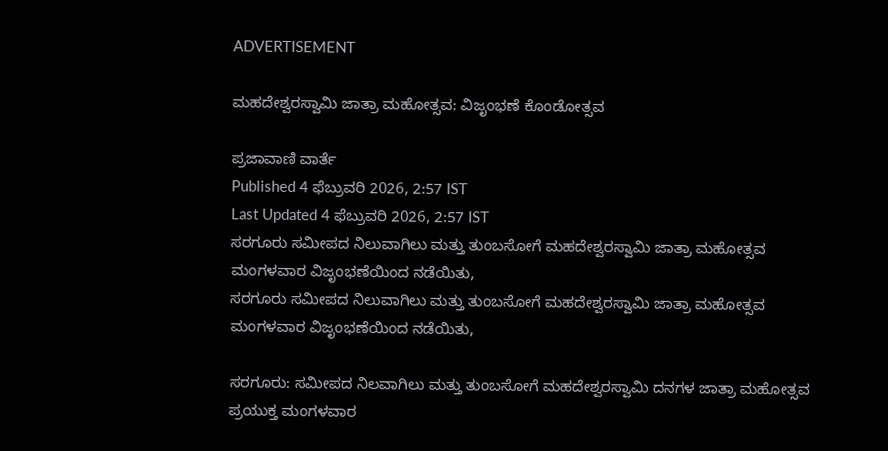ADVERTISEMENT

ಮಹದೇಶ್ವರಸ್ವಾಮಿ ಜಾತ್ರಾ ಮಹೋತ್ಸವ: ವಿಜೃಂಭಣೆ ಕೊಂಡೋತ್ಸವ

ಪ್ರಜಾವಾಣಿ ವಾರ್ತೆ
Published 4 ಫೆಬ್ರುವರಿ 2026, 2:57 IST
Last Updated 4 ಫೆಬ್ರುವರಿ 2026, 2:57 IST
ಸರಗೂರು ಸಮೀಪದ ನಿಲುವಾಗಿಲು ಮತ್ತು ತುಂಬಸೋಗೆ ಮಹದೇಶ್ವರಸ್ವಾಮಿ ಜಾತ್ರಾ ಮಹೋತ್ಸವ ಮಂಗಳವಾರ ವಿಜೃಂಭಣೆಯಿಂದ ನಡೆಯಿತು,
ಸರಗೂರು ಸಮೀಪದ ನಿಲುವಾಗಿಲು ಮತ್ತು ತುಂಬಸೋಗೆ ಮಹದೇಶ್ವರಸ್ವಾಮಿ ಜಾತ್ರಾ ಮಹೋತ್ಸವ ಮಂಗಳವಾರ ವಿಜೃಂಭಣೆಯಿಂದ ನಡೆಯಿತು,

ಸರಗೂರು: ಸಮೀಪದ ನಿಲವಾಗಿಲು ಮತ್ತು ತುಂಬಸೋಗೆ ಮಹದೇಶ್ವರಸ್ವಾಮಿ ದನಗಳ ಜಾತ್ರಾ ಮಹೋತ್ಸವ ಪ್ರಯುಕ್ತ ಮಂಗಳವಾರ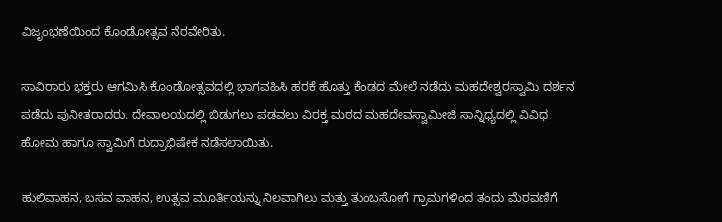ವಿಜೃಂಭಣೆಯಿಂದ ಕೊಂಡೋತ್ಸವ ನೆರವೇರಿತು.

ಸಾವಿರಾರು ಭಕ್ತರು ಆಗಮಿಸಿ ಕೊಂಡೋತ್ಸವದಲ್ಲಿ ಭಾಗವಹಿಸಿ ಹರಕೆ ಹೊತ್ತು ಕೆಂಡದ ಮೇಲೆ ನಡೆದು ಮಹದೇಶ್ವರಸ್ವಾಮಿ ದರ್ಶನ ಪಡೆದು ಪುನೀತರಾದರು. ದೇವಾಲಯದಲ್ಲಿ ಬಿಡುಗಲು ಪಡವಲು ವಿರಕ್ತ ಮಠದ ಮಹದೇವಸ್ವಾಮೀಜಿ ಸಾನ್ನಿಧ್ಯದಲ್ಲಿ ವಿವಿಧ ಹೋಮ ಹಾಗೂ ಸ್ವಾಮಿಗೆ ರುದ್ರಾಭಿಷೇಕ ನಡೆಸಲಾಯಿತು.

ಹುಲಿವಾಹನ, ಬಸವ ವಾಹನ, ಉತ್ಸವ ಮೂರ್ತಿಯನ್ನು ನಿಲವಾಗಿಲು ಮತ್ತು ತುಂಬಸೋಗೆ ಗ್ರಾಮಗಳಿಂದ ತಂದು ಮೆರವಣಿಗೆ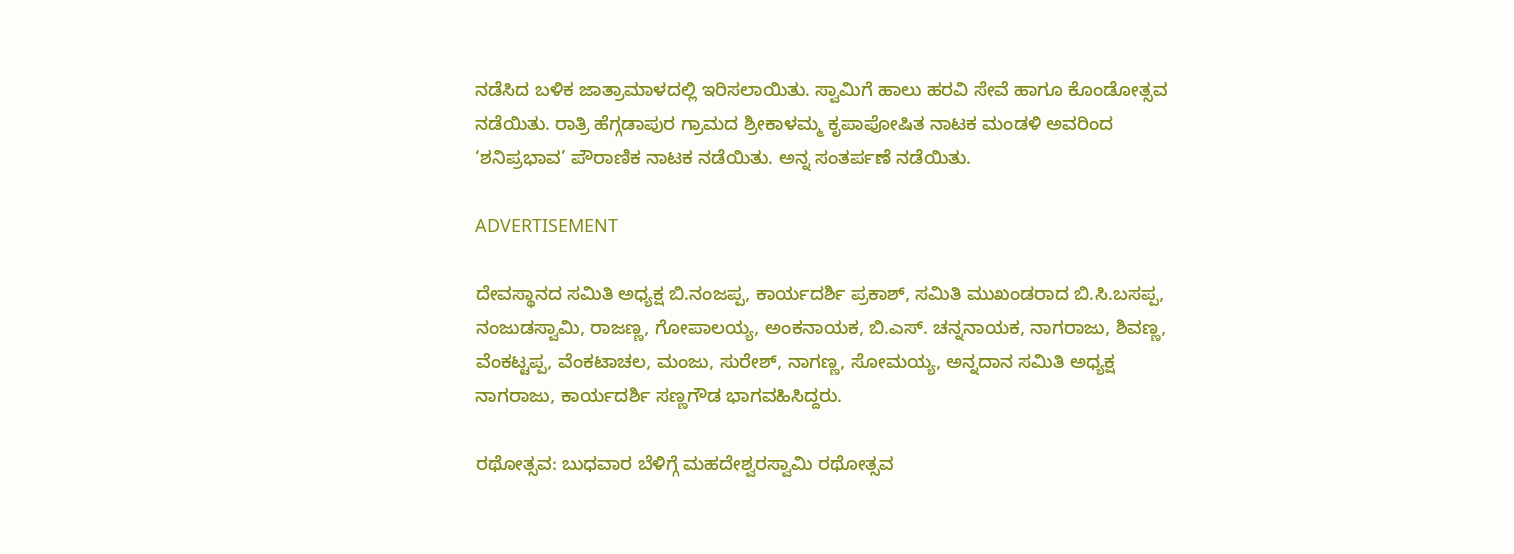ನಡೆಸಿದ ಬಳಿಕ ಜಾತ್ರಾಮಾಳದಲ್ಲಿ ಇರಿಸಲಾಯಿತು. ಸ್ವಾಮಿಗೆ ಹಾಲು ಹರವಿ ಸೇವೆ ಹಾಗೂ ಕೊಂಡೋತ್ಸವ ನಡೆಯಿತು. ರಾತ್ರಿ ಹೆಗ್ಗಡಾಪುರ ಗ್ರಾಮದ ಶ್ರೀಕಾಳಮ್ಮ ಕೃಪಾಪೋಷಿತ ನಾಟಕ ಮಂಡಳಿ ಅವರಿಂದ ‘ಶನಿಪ್ರಭಾವ’ ಪೌರಾಣಿಕ ನಾಟಕ ನಡೆಯಿತು. ಅನ್ನ ಸಂತರ್ಪಣೆ ನಡೆಯಿತು.

ADVERTISEMENT

ದೇವಸ್ಥಾನದ ಸಮಿತಿ ಅಧ್ಯಕ್ಷ ಬಿ.ನಂಜಪ್ಪ, ಕಾರ್ಯದರ್ಶಿ ಪ್ರಕಾಶ್, ಸಮಿತಿ ಮುಖಂಡರಾದ ಬಿ.ಸಿ.ಬಸಪ್ಪ, ನಂಜುಡಸ್ವಾಮಿ, ರಾಜಣ್ಣ, ಗೋಪಾಲಯ್ಯ, ಅಂಕನಾಯಕ, ಬಿ.ಎಸ್. ಚನ್ನನಾಯಕ, ನಾಗರಾಜು, ಶಿವಣ್ಣ, ವೆಂಕಟ್ಟಪ್ಪ, ವೆಂಕಟಾಚಲ, ಮಂಜು, ಸುರೇಶ್, ನಾಗಣ್ಣ, ಸೋಮಯ್ಯ, ಅನ್ನದಾನ ಸಮಿತಿ ಅಧ್ಯಕ್ಷ ನಾಗರಾಜು, ಕಾರ್ಯದರ್ಶಿ ಸಣ್ಣಗೌಡ ಭಾಗವಹಿಸಿದ್ದರು.

ರಥೋತ್ಸವ: ಬುಧವಾರ ಬೆಳಿಗ್ಗೆ ಮಹದೇಶ್ವರಸ್ವಾಮಿ ರಥೋತ್ಸವ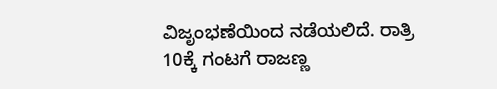ವಿಜೃಂಭಣೆಯಿಂದ ನಡೆಯಲಿದೆ. ರಾತ್ರಿ 10ಕ್ಕೆ ಗಂಟಗೆ ರಾಜಣ್ಣ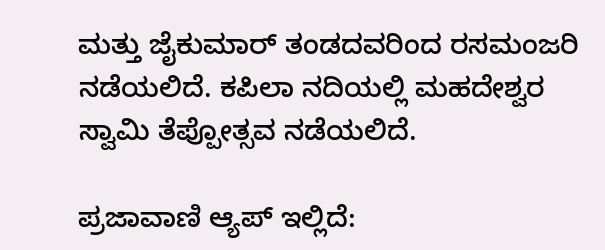ಮತ್ತು ಜೈಕುಮಾರ್ ತಂಡದವರಿಂದ ರಸಮಂಜರಿ ನಡೆಯಲಿದೆ. ಕಪಿಲಾ ನದಿಯಲ್ಲಿ ಮಹದೇಶ್ವರ ಸ್ವಾಮಿ ತೆಪ್ಪೋತ್ಸವ ನಡೆಯಲಿದೆ.

ಪ್ರಜಾವಾಣಿ ಆ್ಯಪ್ ಇಲ್ಲಿದೆ: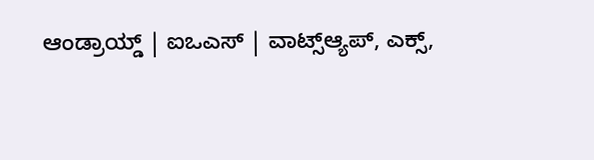ಆಂಡ್ರಾಯ್ಡ್ | ಐಒಎಸ್ | ವಾಟ್ಸ್ಆ್ಯಪ್, ಎಕ್ಸ್,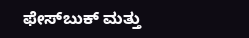ಫೇಸ್‌ಬುಕ್ ಮತ್ತು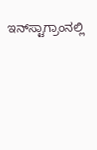ಇನ್‌ಸ್ಟಾಗ್ರಾಂನಲ್ಲಿ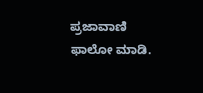ಪ್ರಜಾವಾಣಿ ಫಾಲೋ ಮಾಡಿ.